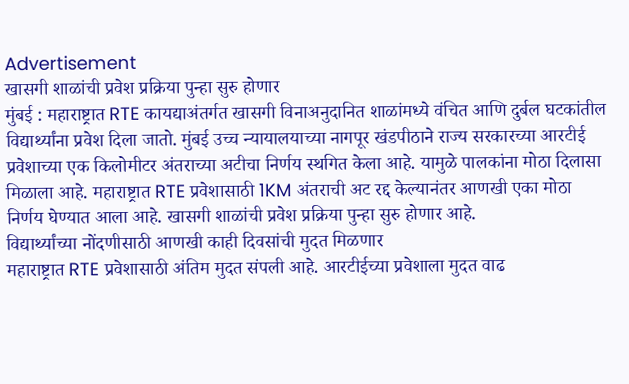Advertisement
खासगी शाळांची प्रवेश प्रक्रिया पुन्हा सुरु होणार
मुंबई : महाराष्ट्रात RTE कायद्याअंतर्गत खासगी विनाअनुदानित शाळांमध्ये वंचित आणि दुर्बल घटकांतील विद्यार्थ्यांना प्रवेश दिला जातो. मुंबई उच्च न्यायालयाच्या नागपूर खंडपीठाने राज्य सरकारच्या आरटीई प्रवेशाच्या एक किलोमीटर अंतराच्या अटीचा निर्णय स्थगित केला आहे. यामुळे पालकांना मोठा दिलासा मिळाला आहे. महाराष्ट्रात RTE प्रवेशासाठी 1KM अंतराची अट रद्द केल्यानंतर आणखी एका मोठा निर्णय घेण्यात आला आहे. खासगी शाळांची प्रवेश प्रक्रिया पुन्हा सुरु होणार आहे.
विद्यार्थ्यांच्या नोंदणीसाठी आणखी काही दिवसांची मुदत मिळणार
महाराष्ट्रात RTE प्रवेशासाठी अंतिम मुदत संपली आहे. आरटीईच्या प्रवेशाला मुदत वाढ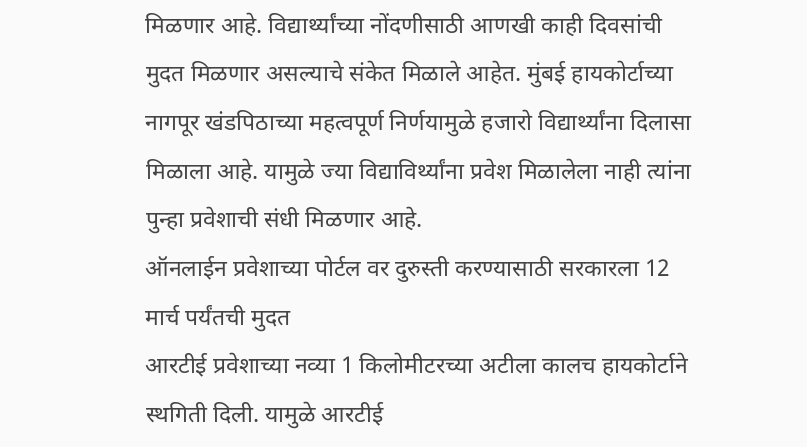मिळणार आहे. विद्यार्थ्यांच्या नोंदणीसाठी आणखी काही दिवसांची मुदत मिळणार असल्याचे संकेत मिळाले आहेत. मुंबई हायकोर्टाच्या नागपूर खंडपिठाच्या महत्वपूर्ण निर्णयामुळे हजारो विद्यार्थ्यांना दिलासा मिळाला आहे. यामुळे ज्या विद्याविर्थ्यांना प्रवेश मिळालेला नाही त्यांना पुन्हा प्रवेशाची संधी मिळणार आहे.
ऑनलाईन प्रवेशाच्या पोर्टल वर दुरुस्ती करण्यासाठी सरकारला 12 मार्च पर्यंतची मुदत
आरटीई प्रवेशाच्या नव्या 1 किलोमीटरच्या अटीला कालच हायकोर्टाने स्थगिती दिली. यामुळे आरटीई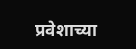प्रवेशाच्या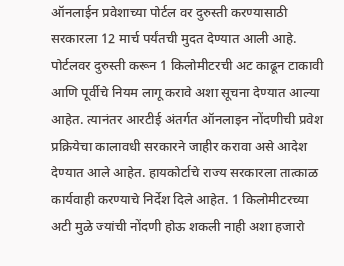ऑनलाईन प्रवेशाच्या पोर्टल वर दुरुस्ती करण्यासाठी सरकारला 12 मार्च पर्यंतची मुदत देण्यात आली आहे. पोर्टलवर दुरुस्ती करून 1 किलोमीटरची अट काढून टाकावी आणि पूर्वीचे नियम लागू करावे अशा सूचना देण्यात आल्या आहेत. त्यानंतर आरटीई अंतर्गत ऑनलाइन नोंदणीची प्रवेश प्रक्रियेचा कालावधी सरकारने जाहीर करावा असे आदेश देण्यात आले आहेत. हायकोर्टाचे राज्य सरकारला तात्काळ कार्यवाही करण्याचे निर्देश दिले आहेत. 1 किलोमीटरच्या अटी मुळे ज्यांची नोंदणी होऊ शकली नाही अशा हजारो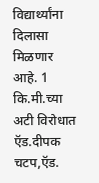विद्यार्थ्यांना दिलासा मिळणार आहे. 1 कि.मी.च्या अटी विरोधात ऍड.दीपक चटप,ऍड.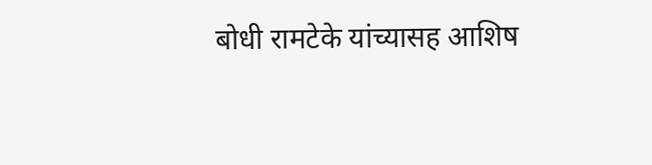बोधी रामटेके यांच्यासह आशिष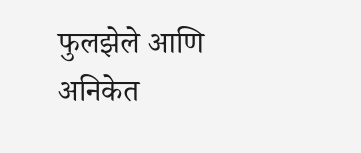फुलझेले आणि अनिकेत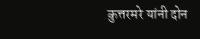कुत्तरमरे यांनी दोन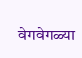वेगवेगळ्या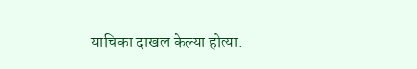याचिका दाखल केल्या होत्या.